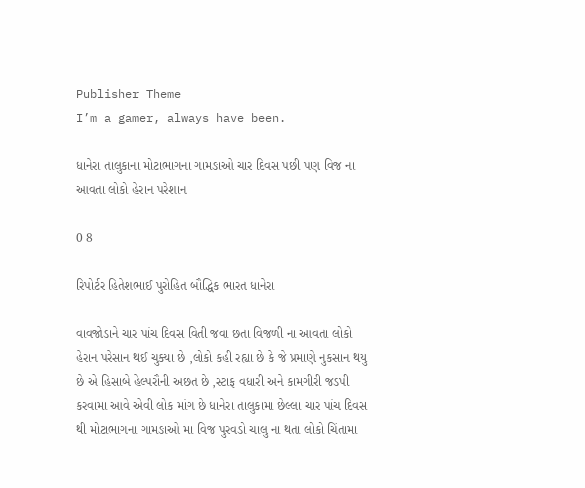Publisher Theme
I’m a gamer, always have been.

ધાનેરા તાલુકાના મોટાભાગના ગામઙાઓ ચાર દિવસ પછી પણ વિજ ના આવતા લોકો હેરાન પરેશાન

0 8

રિપોર્ટર હિતેશભાઈ પુરોહિત બૌદ્ધિક ભારત ધાનેરા

વાવજોડાને ચાર પાંચ દિવસ વિતી જવા છતા વિજળી ના આવતા લોકો હેરાન પરેસાન થઈ ચુક્યા છે ,લોકો કહી રહ્યા છે કે જે પ્રમાણે નુકસાન થયુ છે એ હિસાબે હેલ્પરૌની અછત છે ,સ્ટાફ વધારી અને કામગીરી જડપી કરવામા આવે એવી લોક માંગ છે ધાનેરા તાલુકામા છેલ્લા ચાર પાંચ દિવસ થી મોટાભાગના ગામઙાઓ મા વિજ પુરવડો ચાલુ ના થતા લોકો ચિંતામા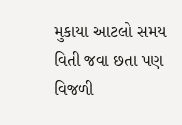મુકાયા આટલો સમય વિતી જવા છતા પણ વિજળી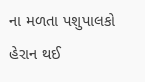ના મળતા પશુપાલકો હેરાન થઈ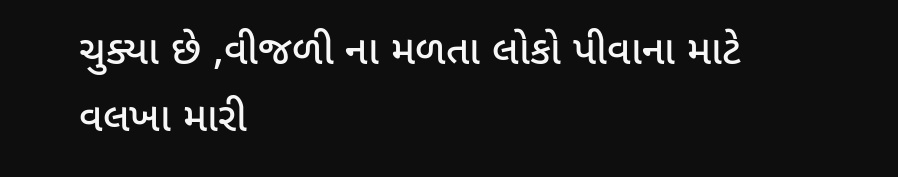ચુક્યા છે ,વીજળી ના મળતા લોકો પીવાના માટે વલખા મારી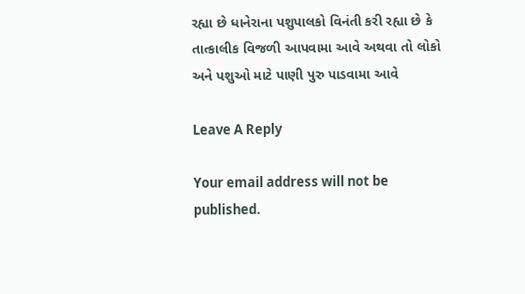રહ્યા છે ધાનેરાના પશુપાલકો વિનંતી કરી રહ્યા છે કે તાત્કાલીક વિજળી આપવામા આવે અથવા તો લોકો અને પશુઓ માટે પાણી પુરુ પાડવામા આવે

Leave A Reply

Your email address will not be published.